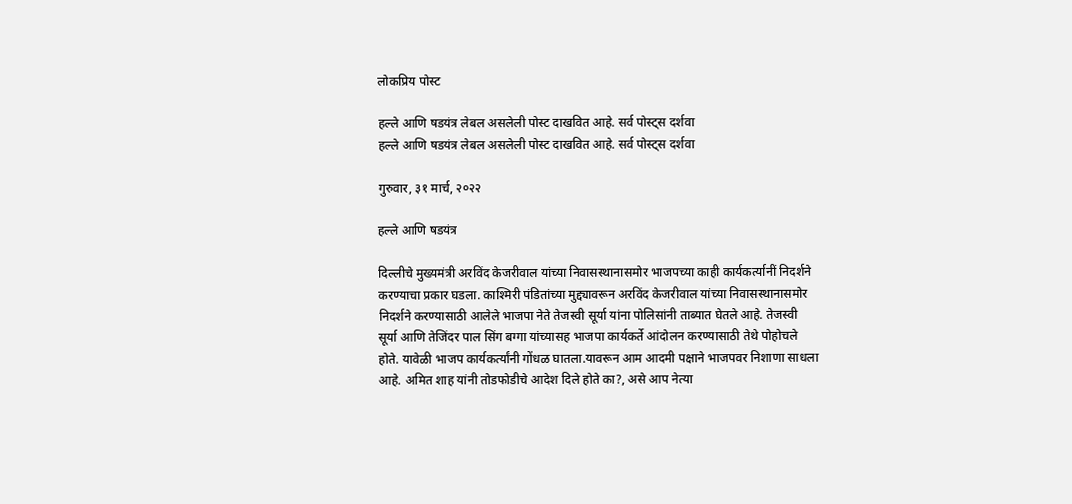लोकप्रिय पोस्ट

हल्ले आणि षडयंत्र लेबल असलेली पोस्ट दाखवित आहे. सर्व पोस्ट्‍स दर्शवा
हल्ले आणि षडयंत्र लेबल असलेली पोस्ट दाखवित आहे. सर्व पोस्ट्‍स दर्शवा

गुरुवार, ३१ मार्च, २०२२

हल्ले आणि षडयंत्र

दिल्लीचे मुख्यमंत्री अरविंद केजरीवाल यांच्या निवासस्थानासमोर भाजपच्या काही कार्यकर्त्यानीं निदर्शने करण्याचा प्रकार घडला. काश्मिरी पंडितांच्या मुद्द्यावरून अरविंद केजरीवाल यांच्या निवासस्थानासमोर निदर्शने करण्यासाठी आलेले भाजपा नेते तेजस्वी सूर्या यांना पोलिसांनी ताब्यात घेतले आहे. तेजस्वी सूर्या आणि तेजिंदर पाल सिंग बग्गा यांच्यासह भाजपा कार्यकर्ते आंदोलन करण्यासाठी तेथे पोहोचले होते. यावेळी भाजप कार्यकर्त्यांनी गोंधळ घातला.यावरून आम आदमी पक्षाने भाजपवर निशाणा साधला आहे. अमित शाह यांनी तोडफोडीचे आदेश दिले होते का?, असे आप नेत्या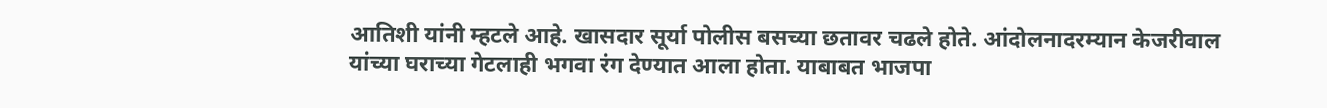आतिशी यांनी म्हटले आहे. खासदार सूर्या पोलीस बसच्या छतावर चढले होते. आंदोलनादरम्यान केजरीवाल यांच्या घराच्या गेटलाही भगवा रंग देण्यात आला होता. याबाबत भाजपा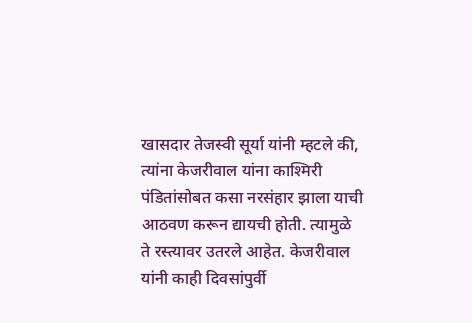खासदार तेजस्वी सूर्या यांनी म्हटले की, त्यांना केजरीवाल यांना काश्मिरी पंडितांसोबत कसा नरसंहार झाला याची आठवण करून द्यायची होती. त्यामुळे ते रस्त्यावर उतरले आहेत. केजरीवाल यांनी काही दिवसांपुर्वी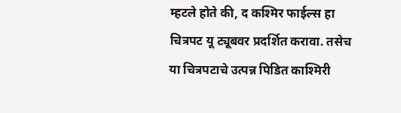म्हटले होते की, द कश्मिर फाईल्स हा चित्रपट यू ट्यूबवर प्रदर्शित करावा. तसेच या चित्रपटाचे उत्पन्न पिडित काश्मिरी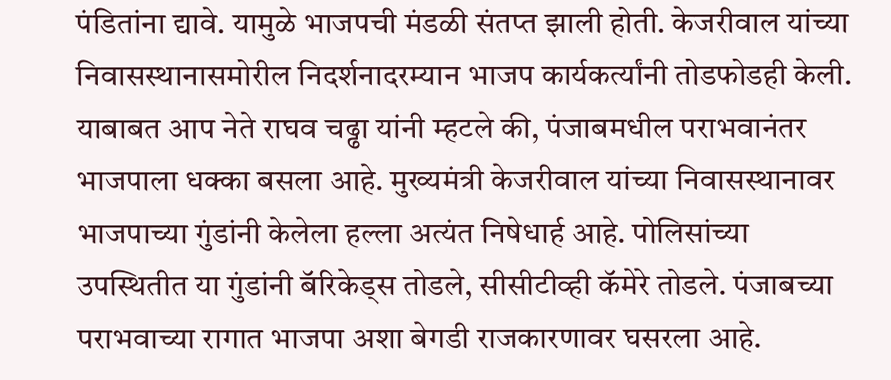पंडितांना द्यावे. यामुळे भाजपची मंडळी संतप्त झाली होती. केजरीवाल यांच्या निवासस्थानासमोरील निदर्शनादरम्यान भाजप कार्यकर्त्यांनी तोडफोडही केली. याबाबत आप नेते राघव चढ्ढा यांनी म्हटले की, पंजाबमधील पराभवानंतर भाजपाला धक्का बसला आहे. मुख्यमंत्री केजरीवाल यांच्या निवासस्थानावर भाजपाच्या गुंडांनी केलेला हल्ला अत्यंत निषेधार्ह आहे. पोलिसांच्या उपस्थितीत या गुंडांनी बॅरिकेड्स तोडले, सीसीटीव्ही कॅमेरे तोडले. पंजाबच्या पराभवाच्या रागात भाजपा अशा बेगडी राजकारणावर घसरला आहे.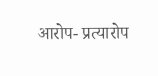आरोप- प्रत्यारोप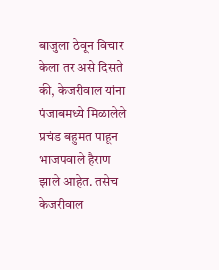बाजुला ठेवून विचार केला तर असे दिसते की, केजरीवाल यांना पंजाबमध्ये मिळालेले प्रचंड बहुमत पाहून भाजपवाले हैराण झाले आहेत. तसेच केजरीवाल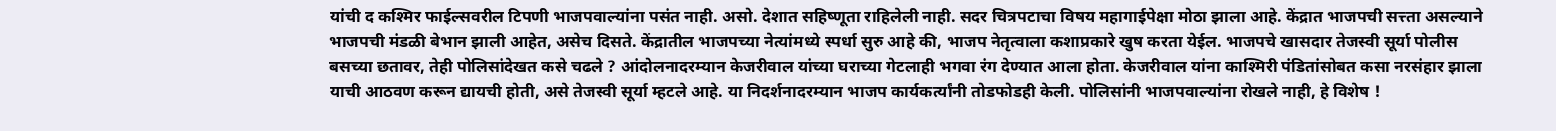यांची द कश्मिर फाईल्सवरील टिपणी भाजपवाल्यांना पसंत नाही. असो. देशात सहिष्णूता राहिलेली नाही. सदर चित्रपटाचा विषय महागाईपेक्षा मोठा झाला आहे. केंद्रात भाजपची सत्त्ता असल्याने भाजपची मंडळी बेभान झाली आहेत, असेच दिसते. केंद्रातील भाजपच्या नेत्यांमध्ये स्पर्धा सुरु आहे की, भाजप नेतृत्वाला कशाप्रकारे खुष करता येईल. भाजपचे खासदार तेजस्वी सूर्या पोलीस बसच्या छतावर, तेही पोलिसांदेखत कसे चढले ? आंदोलनादरम्यान केजरीवाल यांच्या घराच्या गेटलाही भगवा रंग देण्यात आला होता. केजरीवाल यांना काश्मिरी पंडितांसोबत कसा नरसंहार झाला याची आठवण करून द्यायची होती, असे तेजस्वी सूर्या म्हटले आहे. या निदर्शनादरम्यान भाजप कार्यकर्त्यांनी तोडफोडही केली. पोलिसांनी भाजपवाल्यांना रोखले नाही, हे विशेष !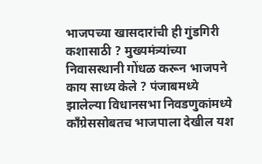भाजपच्या खासदारांची ही गुंडगिरी कशासाठी ? मुख्यमंत्र्यांच्या निवासस्थानी गोंधळ करून भाजपने काय साध्य केले ? पंजाबमध्ये झालेल्या विधानसभा निवडणुकांमध्ये काँग्रेससोबतच भाजपाला देखील यश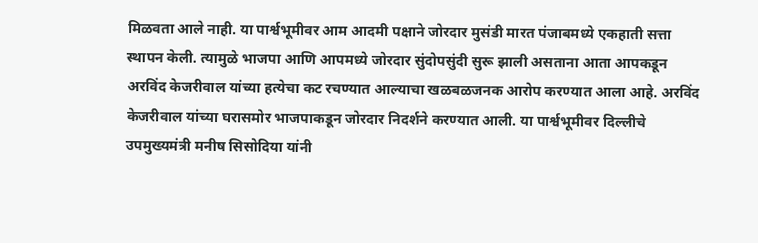मिळवता आले नाही. या पार्श्वभूमीवर आम आदमी पक्षाने जोरदार मुसंडी मारत पंजाबमध्ये एकहाती सत्ता स्थापन केली. त्यामुळे भाजपा आणि आपमध्ये जोरदार सुंदोपसुंदी सुरू झाली असताना आता आपकडून अरविंद केजरीवाल यांच्या हत्येचा कट रचण्यात आल्याचा खळबळजनक आरोप करण्यात आला आहे. अरविंद केजरीवाल यांच्या घरासमोर भाजपाकडून जोरदार निदर्शने करण्यात आली. या पार्श्वभूमीवर दिल्लीचे उपमुख्यमंत्री मनीष सिसोदिया यांनी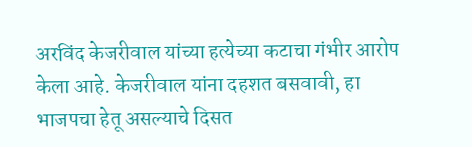अरविंद केजरीवाल यांच्या हत्येच्या कटाचा गंभीर आरोप केला आहे. केजरीवाल यांना दहशत बसवावी, हा भाजपचा हेतू असल्याचे दिसत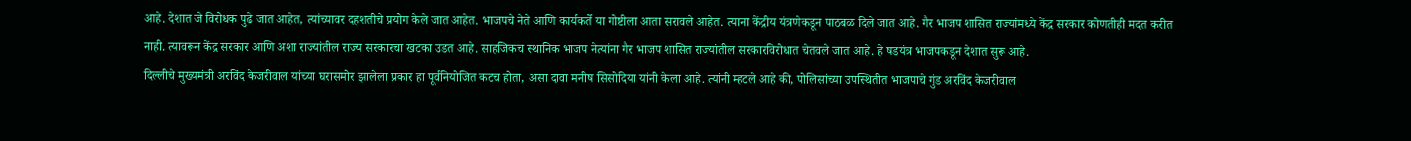आहे. देशात जे विरोधक पुढे जात आहेत, त्यांच्यावर दहशतीचे प्रयोग केले जात आहेत. भाजपचे नेते आणि कार्यकर्ते या गोष्टीला आता सरावले आहेत. त्याना केंद्रीय यंत्रणेकडून पाठबळ दिले जात आहे. गैर भाजप शासित राज्यांमध्ये केंद्र सरकार कोणतीही मदत करीत नाही. त्यावरून केंद्र सरकार आणि अशा राज्यांतील राज्य सरकारचा खटका उडत आहे. साहजिकच स्थानिक भाजप नेत्यांना गैर भाजप शासित राज्यांतील सरकारविरोधात चेतवले जात आहे. हे षडयंत्र भाजपकडून देशात सुरू आहे.
दिल्लीचे मुख्यमंत्री अरविंद केजरीवाल यांच्या घरासमोर झालेला प्रकार हा पूर्वनियोजित कटच होता, असा दावा मनीष सिसोदिया यांनी केला आहे. त्यांनी म्हटले आहे की, पोलिसांच्या उपस्थितीत भाजपाचे गुंड अरविंद केजरीवाल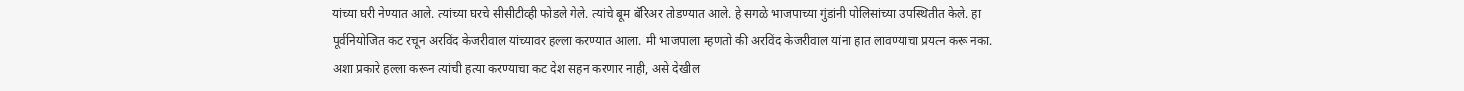यांच्या घरी नेण्यात आले. त्यांच्या घरचे सीसीटीव्ही फोडले गेले. त्यांचे बूम बॅरिअर तोडण्यात आले. हे सगळे भाजपाच्या गुंडांनी पोलिसांच्या उपस्थितीत केले. हा पूर्वनियोजित कट रचून अरविंद केजरीवाल यांच्यावर हल्ला करण्यात आला. मी भाजपाला म्हणतो की अरविंद केजरीवाल यांना हात लावण्याचा प्रयत्न करू नका. अशा प्रकारे हल्ला करून त्यांची हत्या करण्याचा कट देश सहन करणार नाही, असे देखील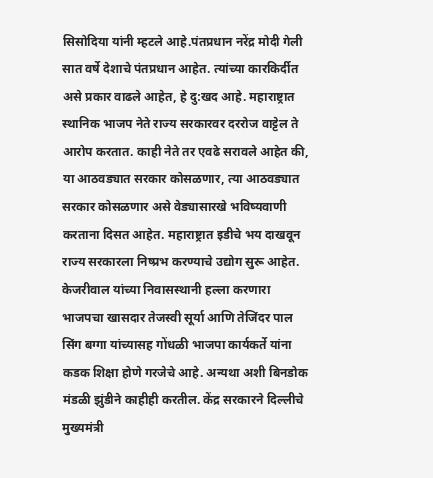सिसोदिया यांनी म्हटले आहे.पंतप्रधान नरेंद्र मोदी गेली सात वर्षे देशाचे पंतप्रधान आहेत. त्यांच्या कारकिर्दीत असे प्रकार वाढले आहेत, हे दु:खद आहे. महाराष्ट्रात स्थानिक भाजप नेते राज्य सरकारवर दररोज वाट्टेल ते आरोप करतात. काही नेते तर एवढे सरावले आहेत की, या आठवड्यात सरकार कोसळणार, त्या आठवड्यात सरकार कोसळणार असे वेड्यासारखे भविष्यवाणी करताना दिसत आहेत. महाराष्ट्रात इडीचे भय दाखवून राज्य सरकारला निष्प्रभ करण्याचे उद्योग सुरू आहेत. केजरीवाल यांच्या निवासस्थानी हल्ला करणारा भाजपचा खासदार तेजस्वी सूर्या आणि तेजिंदर पाल सिंग बग्गा यांच्यासह गोंधळी भाजपा कार्यकर्ते यांना कडक शिक्षा होणे गरजेचे आहे. अन्यथा अशी बिनडोक मंडळी झुंडीने काहीही करतील. केंद्र सरकारने दिल्लीचे मुख्यमंत्री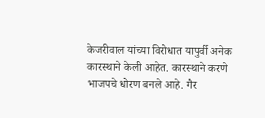केजरीवाल यांच्या विरोधात यापुर्वी अनेक कारस्थाने केली आहेत. कारस्थाने करणे भाजपचे धोरण बनले आहे. गैर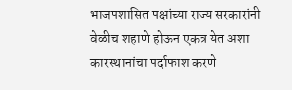भाजपशासित पक्षांच्या राज्य सरकारांनी वेळीच शहाणे होऊन एकत्र येत अशा कारस्थानांचा पर्दाफाश करणे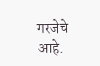गरजेचे आहे.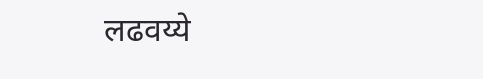लढवय्ये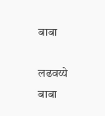बाबा

लढवय्ये बाबा